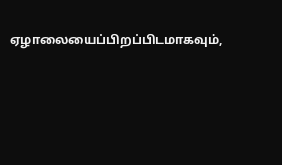ஏழாலையைப்பிறப்பிடமாகவும்,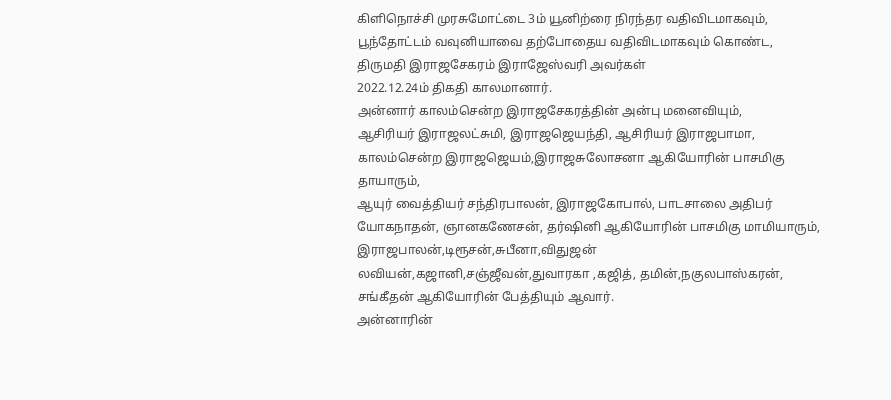கிளிநொச்சி முரசுமோட்டை 3ம் யூனிற்ரை நிரந்தர வதிவிடமாகவும்,
பூந்தோட்டம் வவுனியாவை தற்போதைய வதிவிடமாகவும் கொண்ட,
திருமதி இராஜசேகரம் இராஜேஸ்வரி அவர்கள்
2022.12.24ம் திகதி காலமானார்.
அன்னார் காலம்சென்ற இராஜசேகரத்தின் அன்பு மனைவியும்,
ஆசிரியர் இராஜலட்சுமி, இராஜஜெயந்தி, ஆசிரியர் இராஜபாமா, காலம்சென்ற இராஜஜெயம்,இராஜசுலோசனா ஆகியோரின் பாசமிகு தாயாரும்,
ஆயுர் வைத்தியர் சந்திரபாலன், இராஜகோபால், பாடசாலை அதிபர் யோகநாதன், ஞானகணேசன், தர்ஷினி ஆகியோரின் பாசமிகு மாமியாரும்,
இராஜபாலன்,டிரூசன்,சுபீனா,விதுஜன் லவியன்,கஜானி,சஞ்ஜீவன்,துவாரகா ,கஜித், தமின்,நகுலபாஸ்கரன், சங்கீதன் ஆகியோரின் பேத்தியும் ஆவார்.
அன்னாரின்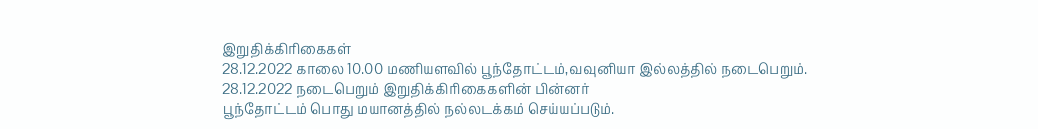இறுதிக்கிரிகைகள்
28.12.2022 காலை 10.00 மணியளவில் பூந்தோட்டம்,வவுனியா இல்லத்தில் நடைபெறும்.
28.12.2022 நடைபெறும் இறுதிக்கிரிகைகளின் பின்னர்
பூந்தோட்டம் பொது மயானத்தில் நல்லடக்கம் செய்யப்படும்.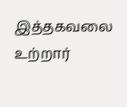இத்தகவலை உற்றார்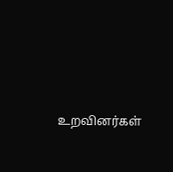உறவினர்கள்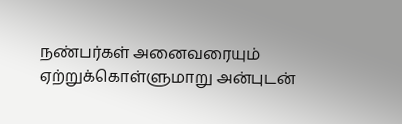நண்பர்கள் அனைவரையும் ஏற்றுக்கொள்ளுமாறு அன்புடன்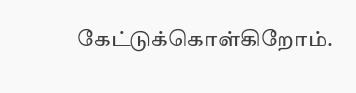கேட்டுக்கொள்கிறோம்.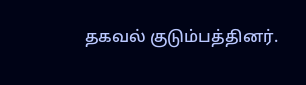தகவல் குடும்பத்தினர்.